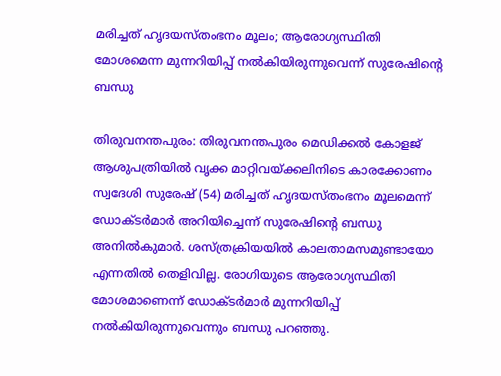മരിച്ചത് ഹൃദയസ്തംഭനം മൂലം; ആരോഗ്യസ്ഥിതി മോശമെന്ന മുന്നറിയിപ്പ് നല്‍കിയിരുന്നുവെന്ന് സുരേഷിന്റെ ബന്ധു

തിരുവനന്തപുരം: തിരുവനന്തപുരം മെഡിക്കല്‍ കോളജ് ആശുപത്രിയില്‍ വൃക്ക മാറ്റിവയ്ക്കലിനിടെ കാരക്കോണം സ്വദേശി സുരേഷ് (54) മരിച്ചത് ഹൃദയസ്തംഭനം മൂലമെന്ന് ഡോക്ടര്‍മാര്‍ അറിയിച്ചെന്ന് സുരേഷിന്റെ ബന്ധു അനില്‍കുമാര്‍. ശസ്ത്രക്രിയയില്‍ കാലതാമസമുണ്ടായോ എന്നതില്‍ തെളിവില്ല. രോഗിയുടെ ആരോഗ്യസ്ഥിതി മോശമാണെന്ന് ഡോക്ടര്‍മാര്‍ മുന്നറിയിപ്പ് നല്‍കിയിരുന്നുവെന്നും ബന്ധു പറഞ്ഞു.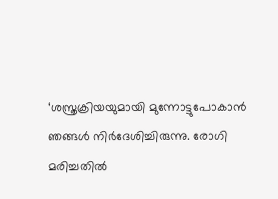‘ശസ്ത്രക്രിയയുമായി മുന്നോട്ടുപോകാന്‍ ഞങ്ങള്‍ നിര്‍ദേശിച്ചിരുന്നു. രോഗി മരിച്ചതില്‍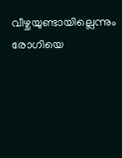വീഴ്ചയുണ്ടായില്ലെന്നും രോഗിയെ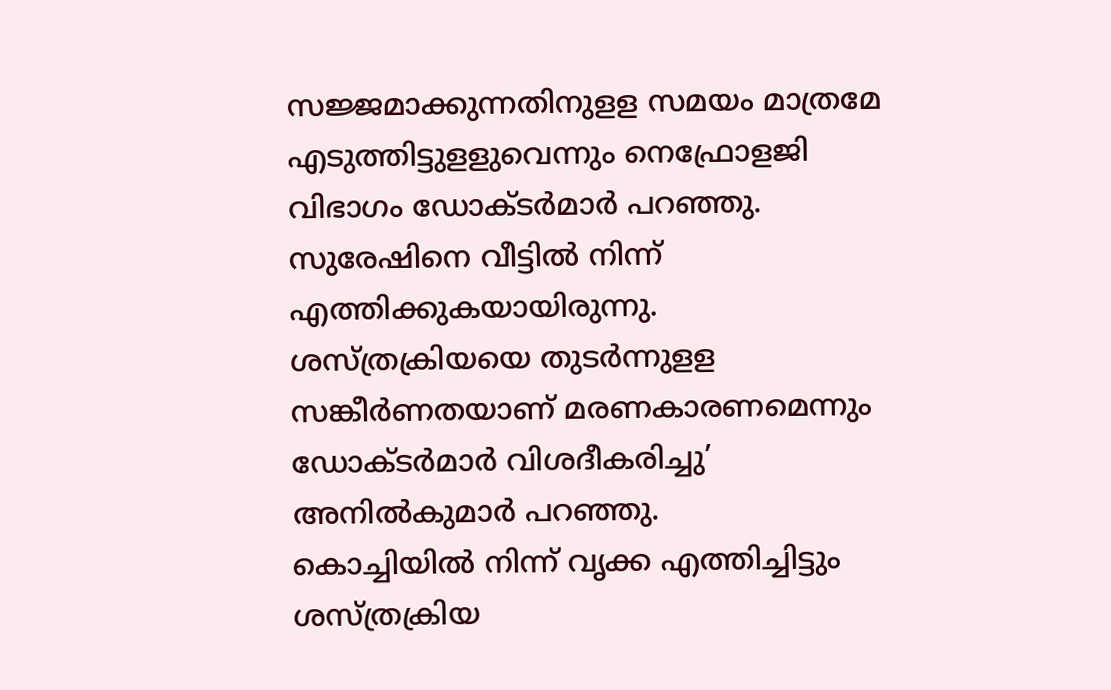സജ്ജമാക്കുന്നതിനുളള സമയം മാത്രമേ എടുത്തിട്ടുളളുവെന്നും നെഫ്രോളജി വിഭാഗം ഡോക്ടര്‍മാര്‍ പറഞ്ഞു. സുരേഷിനെ വീട്ടില്‍ നിന്ന് എത്തിക്കുകയായിരുന്നു. ശസ്ത്രക്രിയയെ തുടര്‍ന്നുളള സങ്കീര്‍ണതയാണ് മരണകാരണമെന്നും ഡോക്ടര്‍മാര്‍ വിശദീകരിച്ചു’ അനില്‍കുമാര്‍ പറഞ്ഞു.
കൊച്ചിയില്‍ നിന്ന് വൃക്ക എത്തിച്ചിട്ടും ശസ്ത്രക്രിയ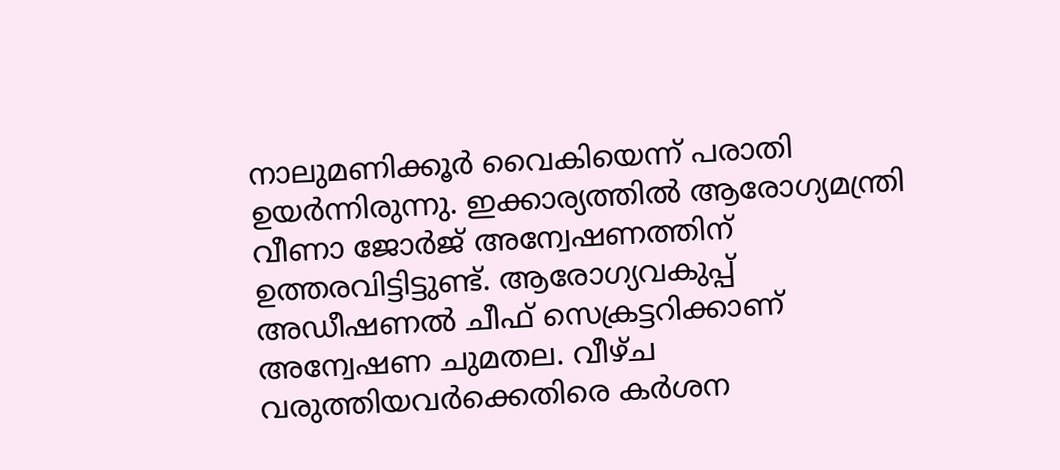നാലുമണിക്കൂര്‍ വൈകിയെന്ന് പരാതി ഉയര്‍ന്നിരുന്നു. ഇക്കാര്യത്തില്‍ ആരോഗ്യമന്ത്രി വീണാ ജോര്‍ജ് അന്വേഷണത്തിന് ഉത്തരവിട്ടിട്ടുണ്ട്. ആരോഗ്യവകുപ്പ് അഡീഷണല്‍ ചീഫ് സെക്രട്ടറിക്കാണ് അന്വേഷണ ചുമതല. വീഴ്ച വരുത്തിയവര്‍ക്കെതിരെ കര്‍ശന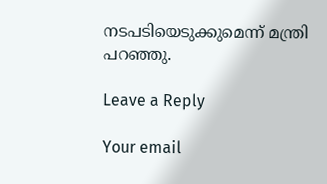നടപടിയെടുക്കുമെന്ന് മന്ത്രി പറഞ്ഞു.

Leave a Reply

Your email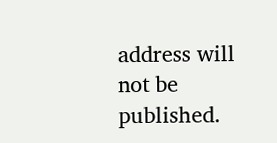address will not be published.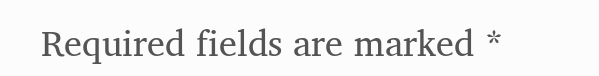Required fields are marked *